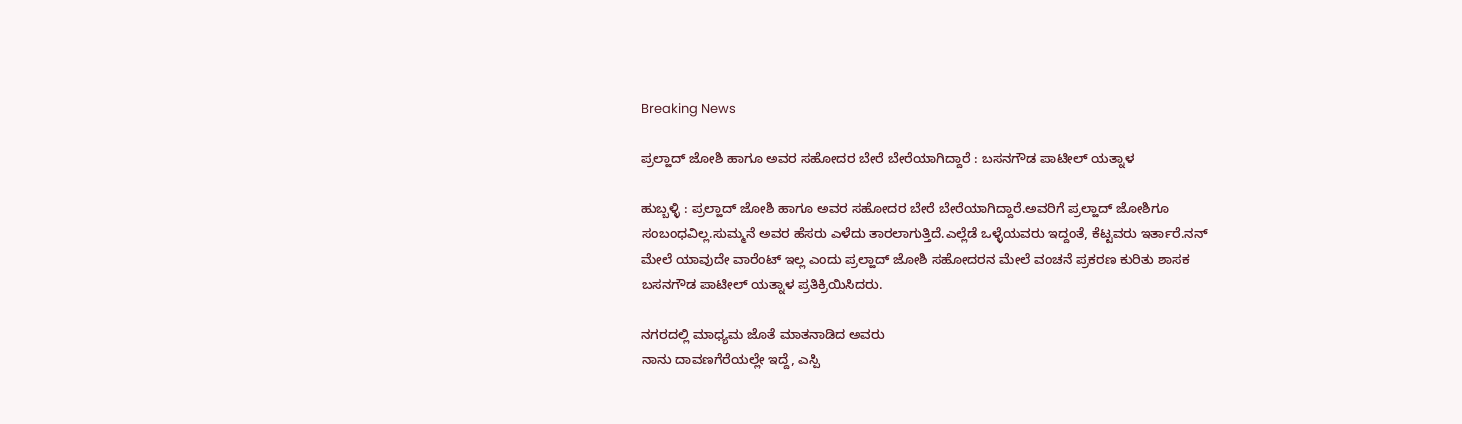Breaking News

ಪ್ರಲ್ಹಾದ್ ಜೋಶಿ ಹಾಗೂ ಅವರ ಸಹೋದರ ಬೇರೆ ಬೇರೆಯಾಗಿದ್ದಾರೆ : ಬಸನಗೌಡ ಪಾಟೀಲ್ ಯತ್ನಾಳ

ಹುಬ್ಬಳ್ಳಿ : ಪ್ರಲ್ಹಾದ್ ಜೋಶಿ ಹಾಗೂ ಅವರ ಸಹೋದರ ಬೇರೆ ಬೇರೆಯಾಗಿದ್ದಾರೆ.ಅವರಿಗೆ ಪ್ರಲ್ಹಾದ್ ಜೋಶಿಗೂ ಸಂಬಂಧವಿಲ್ಲ.ಸುಮ್ಮನೆ ಅವರ ಹೆಸರು ಎಳೆದು ತಾರಲಾಗುತ್ತಿದೆ.ಎಲ್ಲೆಡೆ ಒಳ್ಳೆಯವರು ಇದ್ದಂತೆ, ಕೆಟ್ಟವರು ಇರ್ತಾರೆ.ನನ್ ಮೇಲೆ ಯಾವುದೇ ವಾರೆಂಟ್ ಇಲ್ಲ ಎಂದು ಪ್ರಲ್ಹಾದ್ ಜೋಶಿ‌ ಸಹೋದರನ ಮೇಲೆ ವಂಚನೆ ಪ್ರಕರಣ ಕುರಿತು ಶಾಸಕ
ಬಸನಗೌಡ ಪಾಟೀಲ್ ಯತ್ನಾಳ ಪ್ರತಿಕ್ರಿಯಿಸಿದರು.

ನಗರದಲ್ಲಿ ಮಾಧ್ಯಮ ಜೊತೆ ಮಾತನಾಡಿದ ಅವರು
ನಾನು ದಾವಣಗೆರೆಯಲ್ಲೇ ಇದ್ದೆ, ಎಸ್ಪಿ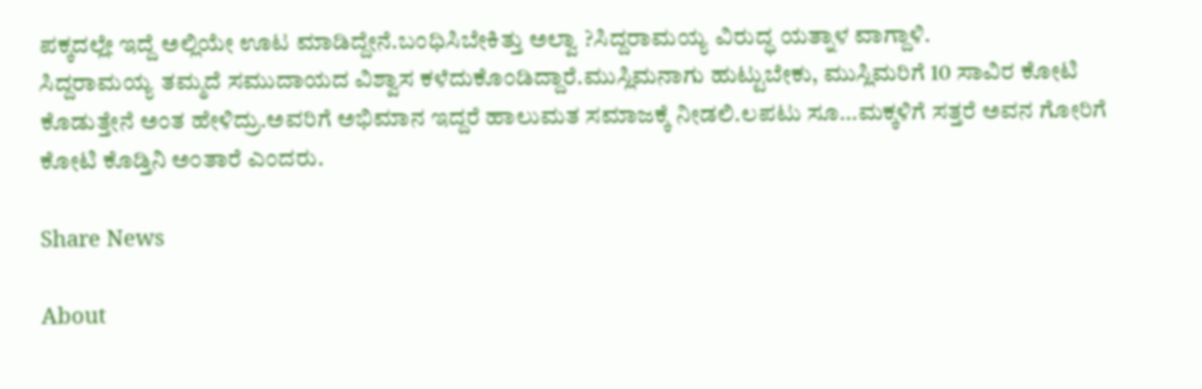ಪಕ್ಕದಲ್ಲೇ ಇದ್ದೆ ಅಲ್ಲಿಯೇ ಊಟ ಮಾಡಿದ್ದೇನೆ.ಬಂಧಿಸಿಬೇಕಿತ್ತು ಅಲ್ವಾ ?ಸಿದ್ದರಾಮಯ್ಯ ವಿರುದ್ಧ ಯತ್ನಾಳ ವಾಗ್ದಾಳಿ.
ಸಿದ್ದರಾಮಯ್ಯ ತಮ್ಮದೆ ಸಮುದಾಯದ ವಿಶ್ವಾಸ ಕಳೆದುಕೊಂಡಿದ್ದಾರೆ.ಮುಸ್ಲಿಮನಾಗು ಹುಟ್ಟುಬೇಕು, ಮುಸ್ಲಿಮರಿಗೆ 10 ಸಾವಿರ ಕೋಟಿ ಕೊಡುತ್ತೇನೆ ಅಂತ ಹೇಳಿದ್ರು.ಅವರಿಗೆ ಅಭಿಮಾನ ಇದ್ದರೆ ಹಾಲುಮತ ಸಮಾಜಕ್ಕೆ‌ ನೀಡಲಿ.ಲಪಟು ಸೂ…ಮಕ್ಕಳಿಗೆ ಸತ್ತರೆ ಅವನ ಗೋರಿಗೆ ಕೋಟಿ ಕೊಡ್ತಿನಿ ಅಂತಾರೆ ಎಂದರು.

Share News

About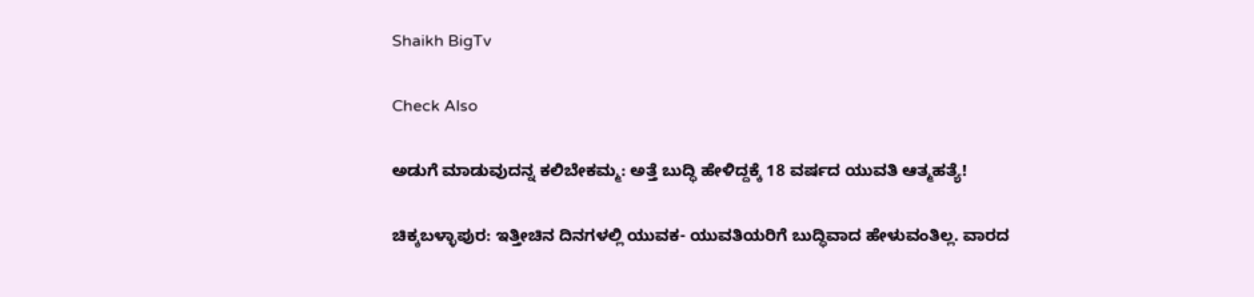Shaikh BigTv

Check Also

ಅಡುಗೆ ಮಾಡುವುದನ್ನ ಕಲಿಬೇಕಮ್ಮ: ಅತ್ತೆ ಬುದ್ಧಿ ಹೇಳಿದ್ದಕ್ಕೆ 18 ವರ್ಷದ ಯುವತಿ ಆತ್ಮಹತ್ಯೆ!

ಚಿಕ್ಕಬಳ್ಳಾಪುರ: ಇತ್ತೀಚಿನ ದಿನಗಳಲ್ಲಿ ಯುವಕ- ಯುವತಿಯರಿಗೆ ಬುದ್ಧಿವಾದ ಹೇಳುವಂತಿಲ್ಲ. ವಾರದ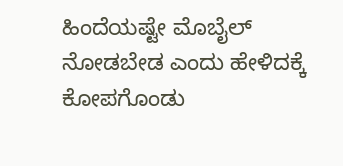ಹಿಂದೆಯಷ್ಟೇ ಮೊಬೈಲ್ ನೋಡಬೇಡ ಎಂದು ಹೇಳಿದಕ್ಕೆ ಕೋಪಗೊಂಡು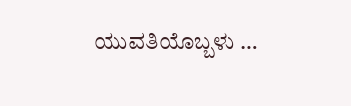ಯುವತಿಯೊಬ್ಬಳು …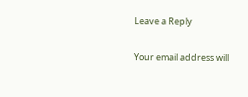Leave a Reply

Your email address will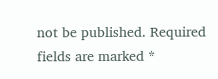not be published. Required fields are marked *